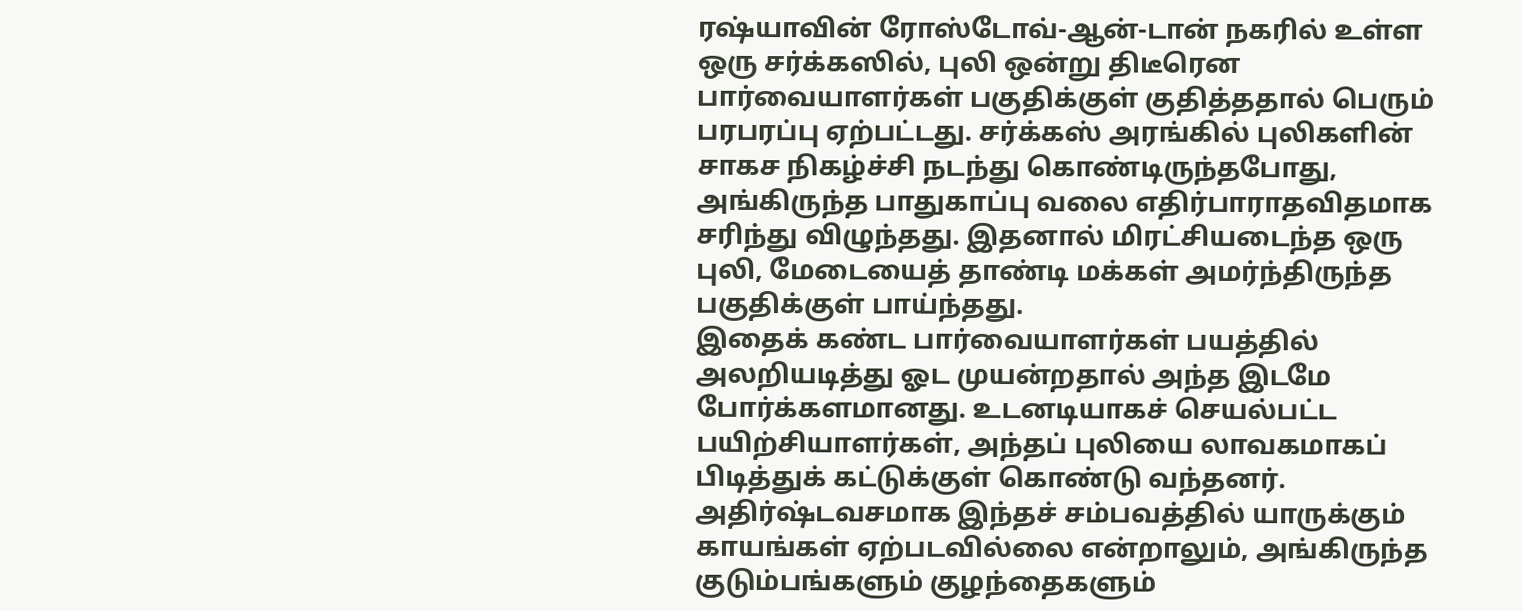ரஷ்யாவின் ரோஸ்டோவ்-ஆன்-டான் நகரில் உள்ள ஒரு சர்க்கஸில், புலி ஒன்று திடீரென பார்வையாளர்கள் பகுதிக்குள் குதித்ததால் பெரும் பரபரப்பு ஏற்பட்டது. சர்க்கஸ் அரங்கில் புலிகளின் சாகச நிகழ்ச்சி நடந்து கொண்டிருந்தபோது, அங்கிருந்த பாதுகாப்பு வலை எதிர்பாராதவிதமாக சரிந்து விழுந்தது. இதனால் மிரட்சியடைந்த ஒரு புலி, மேடையைத் தாண்டி மக்கள் அமர்ந்திருந்த பகுதிக்குள் பாய்ந்தது.
இதைக் கண்ட பார்வையாளர்கள் பயத்தில் அலறியடித்து ஓட முயன்றதால் அந்த இடமே போர்க்களமானது. உடனடியாகச் செயல்பட்ட பயிற்சியாளர்கள், அந்தப் புலியை லாவகமாகப் பிடித்துக் கட்டுக்குள் கொண்டு வந்தனர். அதிர்ஷ்டவசமாக இந்தச் சம்பவத்தில் யாருக்கும் காயங்கள் ஏற்படவில்லை என்றாலும், அங்கிருந்த குடும்பங்களும் குழந்தைகளும்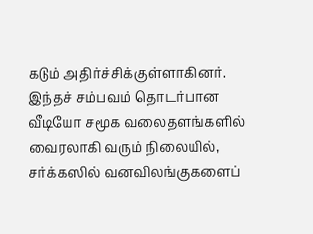கடும் அதிர்ச்சிக்குள்ளாகினர்.
இந்தச் சம்பவம் தொடர்பான வீடியோ சமூக வலைதளங்களில் வைரலாகி வரும் நிலையில், சர்க்கஸில் வனவிலங்குகளைப்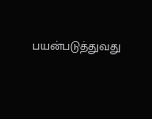பயன்படுத்துவது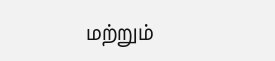மற்றும்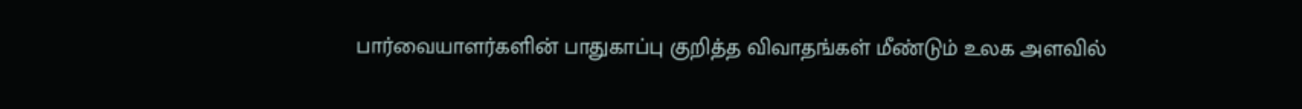பார்வையாளர்களின் பாதுகாப்பு குறித்த விவாதங்கள் மீண்டும் உலக அளவில்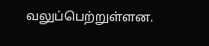வலுப்பெற்றுள்ளன.